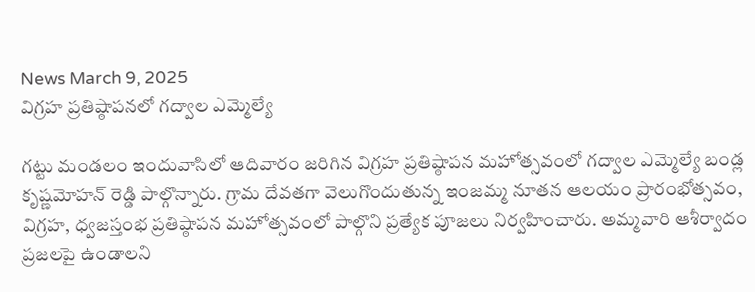News March 9, 2025
విగ్రహ ప్రతిష్ఠాపనలో గద్వాల ఎమ్మెల్యే

గట్టు మండలం ఇందువాసిలో ఆదివారం జరిగిన విగ్రహ ప్రతిష్ఠాపన మహోత్సవంలో గద్వాల ఎమ్మెల్యే బండ్ల కృష్ణమోహన్ రెడ్డి పాల్గొన్నారు. గ్రామ దేవతగా వెలుగొందుతున్న ఇంజమ్మ నూతన ఆలయం ప్రారంభోత్సవం, విగ్రహ, ధ్వజస్తంభ ప్రతిష్ఠాపన మహోత్సవంలో పాల్గొని ప్రత్యేక పూజలు నిర్వహించారు. అమ్మవారి ఆశీర్వాదం ప్రజలపై ఉండాలని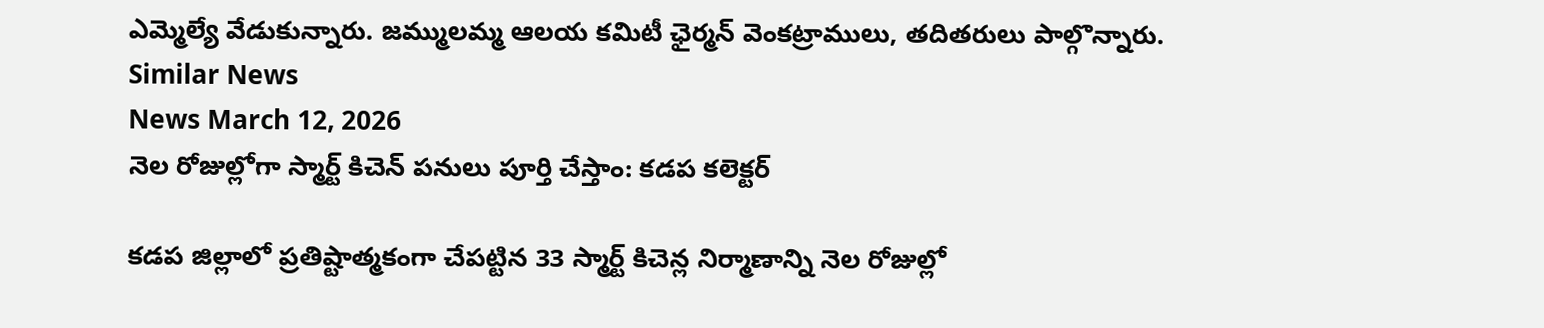ఎమ్మెల్యే వేడుకున్నారు. జమ్ములమ్మ ఆలయ కమిటీ ఛైర్మన్ వెంకట్రాములు, తదితరులు పాల్గొన్నారు.
Similar News
News March 12, 2026
నెల రోజుల్లోగా స్మార్ట్ కిచెన్ పనులు పూర్తి చేస్తాం: కడప కలెక్టర్

కడప జిల్లాలో ప్రతిష్టాత్మకంగా చేపట్టిన 33 స్మార్ట్ కిచెన్ల నిర్మాణాన్ని నెల రోజుల్లో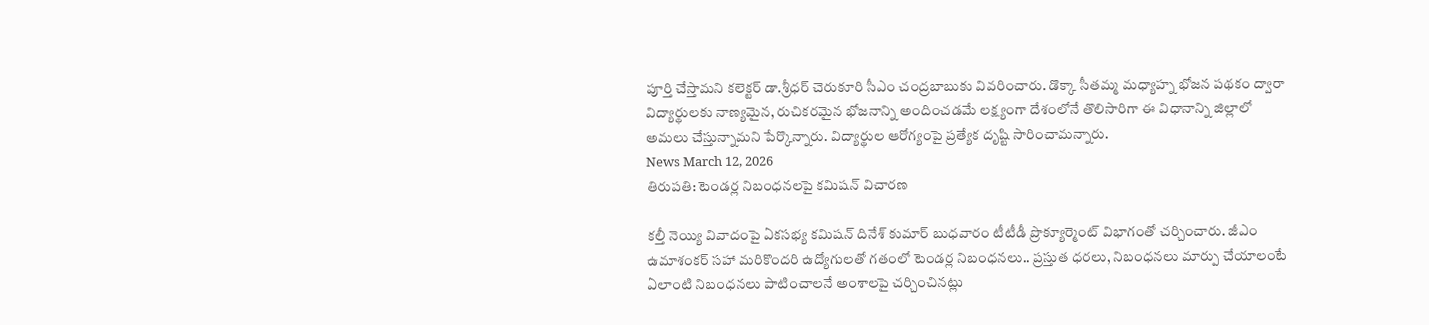పూర్తి చేస్తామని కలెక్టర్ డా.శ్రీధర్ చెరుకూరి సీఎం చంద్రబాబుకు వివరించారు. డొక్కా సీతమ్మ మధ్యాహ్న భోజన పథకం ద్వారా విద్యార్థులకు నాణ్యమైన, రుచికరమైన భోజనాన్ని అందించడమే లక్ష్యంగా దేశంలోనే తొలిసారిగా ఈ విధానాన్ని జిల్లాలో అమలు చేస్తున్నామని పేర్కొన్నారు. విద్యార్థుల ఆరోగ్యంపై ప్రత్యేక దృష్టి సారించామన్నారు.
News March 12, 2026
తిరుపతి: టెండర్ల నిబంధనలపై కమిషన్ విచారణ

కల్తీ నెయ్యి వివాదంపై ఏకసభ్య కమిషన్ దినేశ్ కుమార్ బుధవారం టీటీడీ ప్రొక్యూర్మెంట్ విభాగంతో చర్చించారు. జీఎం ఉమాశంకర్ సహా మరికొందరి ఉద్యోగులతో గతంలో టెండర్ల నిబంధనలు.. ప్రస్తుత ధరలు, నిబంధనలు మార్పు చేయాలంటే ఏలాంటి నిబంధనలు పాటించాలనే అంశాలపై చర్చించినట్లు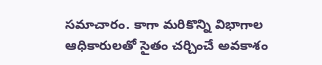సమాచారం. కాగా మరికొన్ని విభాగాల ఆధికారులతో సైతం చర్చించే అవకాశం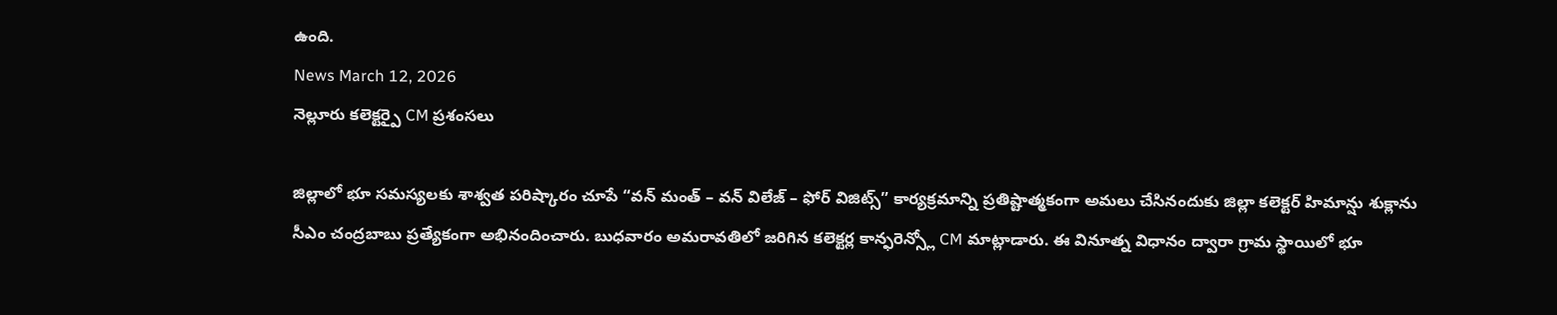ఉంది.
News March 12, 2026
నెల్లూరు కలెక్టర్పై CM ప్రశంసలు

జిల్లాలో భూ సమస్యలకు శాశ్వత పరిష్కారం చూపే “వన్ మంత్ – వన్ విలేజ్ – ఫోర్ విజిట్స్” కార్యక్రమాన్ని ప్రతిష్టాత్మకంగా అమలు చేసినందుకు జిల్లా కలెక్టర్ హిమాన్షు శుక్లాను సీఎం చంద్రబాబు ప్రత్యేకంగా అభినందించారు. బుధవారం అమరావతిలో జరిగిన కలెక్టర్ల కాన్ఫరెన్స్లో CM మాట్లాడారు. ఈ వినూత్న విధానం ద్వారా గ్రామ స్థాయిలో భూ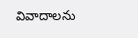వివాదాలను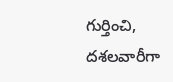గుర్తించి, దశలవారీగా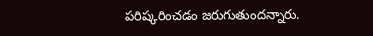పరిష్కరించడం జరుగుతుందన్నారు.